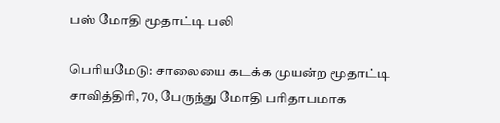பஸ் மோதி மூதாட்டி பலி

பெரியமேடு: சாலையை கடக்க முயன்ற மூதாட்டி சாவித்திரி, 70, பேருந்து மோதி பரிதாபமாக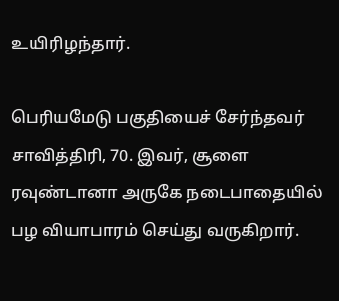உயிரிழந்தார்.

பெரியமேடு பகுதியைச் சேர்ந்தவர் சாவித்திரி, 70. இவர், சூளை ரவுண்டானா அருகே நடைபாதையில் பழ வியாபாரம் செய்து வருகிறார்.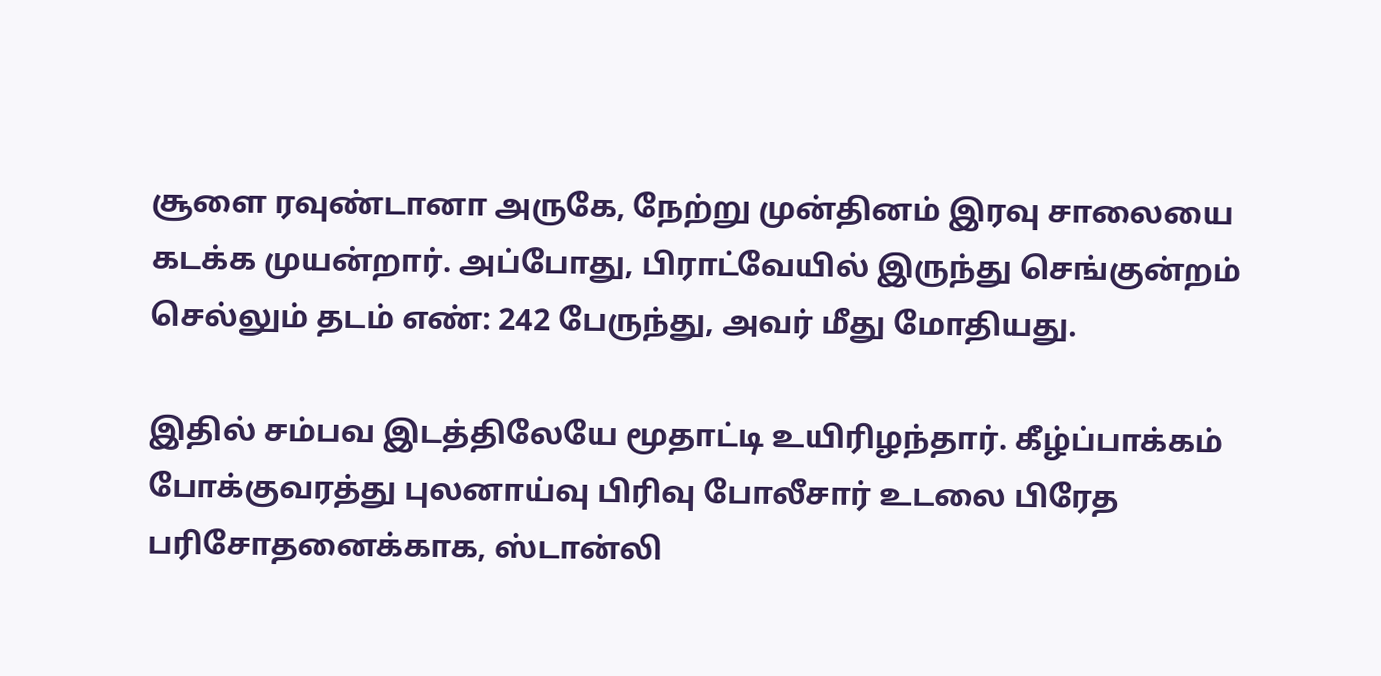சூளை ரவுண்டானா அருகே, நேற்று முன்தினம் இரவு சாலையை கடக்க முயன்றார். அப்போது, பிராட்வேயில் இருந்து செங்குன்றம் செல்லும் தடம் எண்: 242 பேருந்து, அவர் மீது மோதியது.

இதில் சம்பவ இடத்திலேயே மூதாட்டி உயிரிழந்தார். கீழ்ப்பாக்கம் போக்குவரத்து புலனாய்வு பிரிவு போலீசார் உடலை பிரேத பரிசோதனைக்காக, ஸ்டான்லி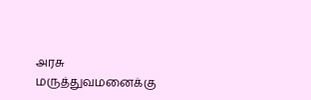அரசு மருத்துவமனைக்கு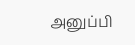அனுப்பி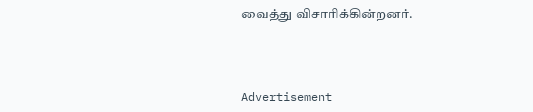வைத்து விசாரிக்கின்றனர்.



Advertisement